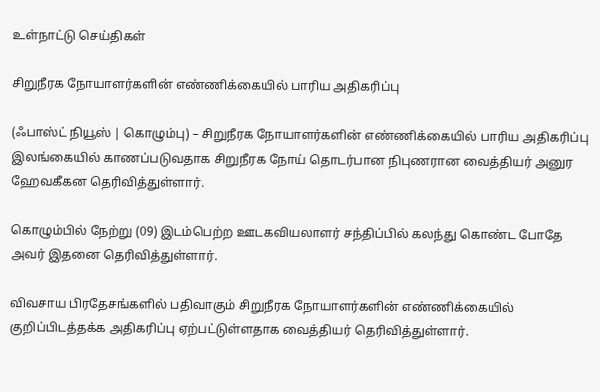உள்நாட்டு செய்திகள்

சிறுநீரக நோயாளர்களின் எண்ணிக்கையில் பாரிய அதிகரிப்பு

(ஃபாஸ்ட் நியூஸ் | கொழும்பு) – சிறுநீரக நோயாளர்களின் எண்ணிக்கையில் பாரிய அதிகரிப்பு இலங்கையில் காணப்படுவதாக சிறுநீரக நோய் தொடர்பான நிபுணரான வைத்தியர் அனுர ஹேவகீகன தெரிவித்துள்ளார்.

கொழும்பில் நேற்று (09) இடம்பெற்ற ஊடகவியலாளர் சந்திப்பில் கலந்து கொண்ட போதே அவர் இதனை தெரிவித்துள்ளார்.

விவசாய பிரதேசங்களில் பதிவாகும் சிறுநீரக நோயாளர்களின் எண்ணிக்கையில் குறிப்பிடத்தக்க அதிகரிப்பு ஏற்பட்டுள்ளதாக வைத்தியர் தெரிவித்துள்ளார்.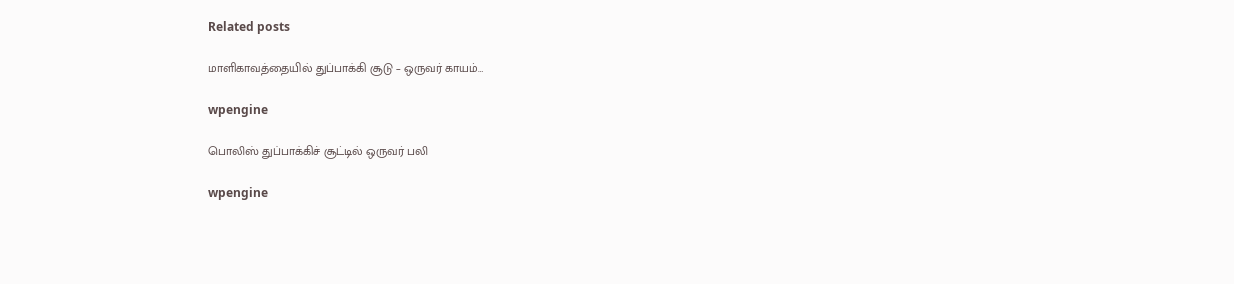Related posts

மாளிகாவத்தையில் துப்பாக்கி சூடு – ஒருவர் காயம்…

wpengine

பொலிஸ் துப்பாக்கிச் சூட்டில் ஒருவர் பலி

wpengine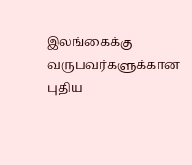இலங்கைக்கு வருபவர்களுக்கான புதிய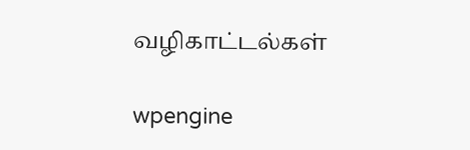வழிகாட்டல்கள்

wpengine